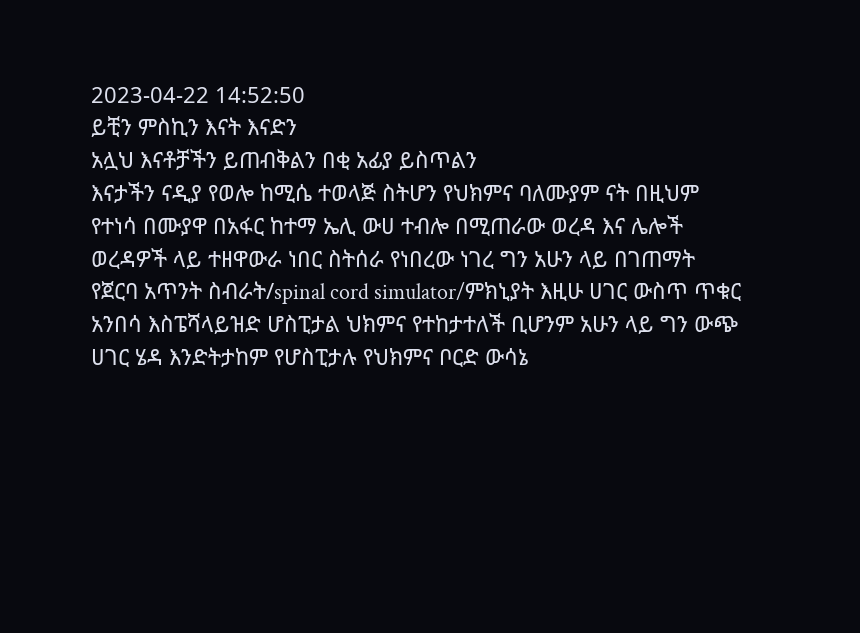2023-04-22 14:52:50
ይቺን ምስኪን እናት እናድን
አሏህ እናቶቻችን ይጠብቅልን በቂ አፊያ ይስጥልን
እናታችን ናዲያ የወሎ ከሚሴ ተወላጅ ስትሆን የህክምና ባለሙያም ናት በዚህም የተነሳ በሙያዋ በአፋር ከተማ ኤሊ ውሀ ተብሎ በሚጠራው ወረዳ እና ሌሎች ወረዳዎች ላይ ተዘዋውራ ነበር ስትሰራ የነበረው ነገረ ግን አሁን ላይ በገጠማት የጀርባ አጥንት ስብራት/spinal cord simulator/ምክኒያት እዚሁ ሀገር ውስጥ ጥቁር አንበሳ እስፔሻላይዝድ ሆስፒታል ህክምና የተከታተለች ቢሆንም አሁን ላይ ግን ውጭ ሀገር ሄዳ እንድትታከም የሆስፒታሉ የህክምና ቦርድ ውሳኔ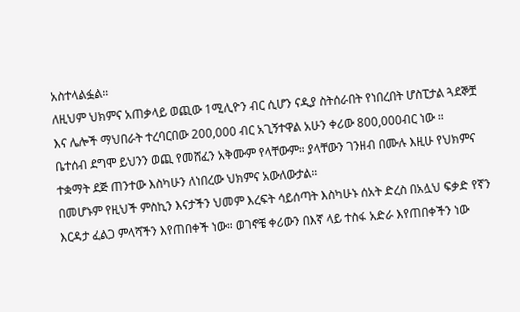አስተላልፏል።
ለዚህም ህክምና አጠቃላይ ወጪው 1ሚሊዮን ብር ሲሆን ናዲያ ስትሰራበት የነበረበት ሆስፒታል ጓደኞቿ እና ሌሎች ማህበራት ተረባርበው 200,000 ብር አጊኝተዋል አሁን ቀሪው 800,000ብር ነው ።
ቤተሰብ ደግሞ ይህንን ወጪ የመሸፈን አቅሙም የላቸውም። ያላቸውን ገንዘብ በሙሉ እዚሁ የህክምና ተቋማት ደጅ ጠንተው እስካሁን ለነበረው ህክምና አውለውታል።
በመሆኑም የዚህች ምስኪን እናታችን ህመም እረፍት ሳይሰጣት እስካሁኑ ሰአት ድረስ በአሏህ ፍቃድ የኛን እርዳታ ፈልጋ ምላሻችን እየጠበቀች ነው። ወገኖቼ ቀሪውን በእኛ ላይ ተስፋ አድራ እየጠበቀችን ነው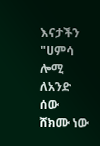እናታችን
"ሀምሳ ሎሚ ለአንድ ሰው ሸክሙ ነው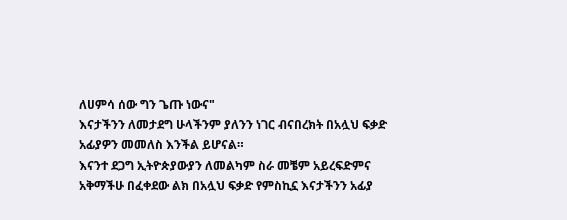ለሀምሳ ሰው ግን ጌጡ ነውና"
እናታችንን ለመታደግ ሁላችንም ያለንን ነገር ብናበረክት በአሏህ ፍቃድ አፊያዎን መመለስ እንችል ይሆናል።
እናንተ ደጋግ ኢትዮጵያውያን ለመልካም ስራ መቼም አይረፍድምና አቅማችሁ በፈቀደው ልክ በአሏህ ፍቃድ የምስኪኗ እናታችንን አፊያ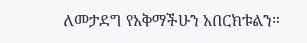ለመታደግ የአቅማችሁን አበርክቱልን።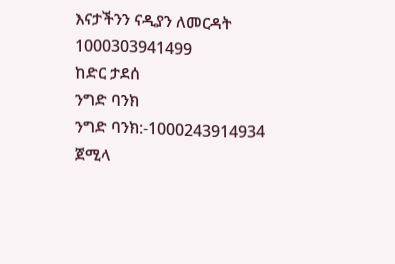እናታችንን ናዲያን ለመርዳት
1000303941499
ከድር ታደሰ
ንግድ ባንክ
ንግድ ባንክ:-1000243914934
ጀሚላ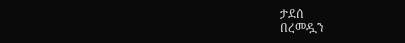ታደሰ
በረመዷን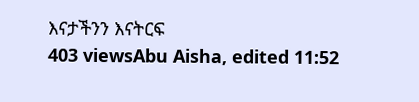እናታችንን እናትርፍ
403 viewsAbu Aisha, edited 11:52